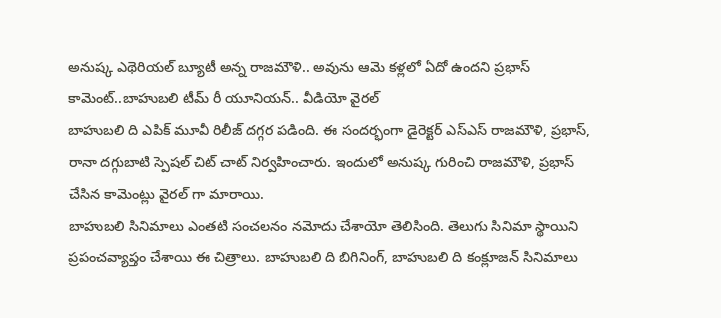అనుష్క ఎథెరియల్ బ్యూటీ అన్న రాజమౌళి.. అవును ఆమె కళ్లలో ఏదో ఉందని ప్రభాస్ కామెంట్..బాహుబలి టీమ్ రీ యూనియన్.. వీడియో వైరల్
బాహుబలి ది ఎపిక్ మూవీ రిలీజ్ దగ్గర పడింది. ఈ సందర్భంగా డైరెక్టర్ ఎస్ఎస్ రాజమౌళి, ప్రభాస్, రానా దగ్గుబాటి స్పెషల్ చిట్ చాట్ నిర్వహించారు. ఇందులో అనుష్క గురించి రాజమౌళి, ప్రభాస్ చేసిన కామెంట్లు వైరల్ గా మారాయి.
బాహుబలి సినిమాలు ఎంతటి సంచలనం నమోదు చేశాయో తెలిసింది. తెలుగు సినిమా స్థాయిని ప్రపంచవ్యాప్తం చేశాయి ఈ చిత్రాలు. బాహుబలి ది బిగినింగ్, బాహుబలి ది కంక్లూజన్ సినిమాలు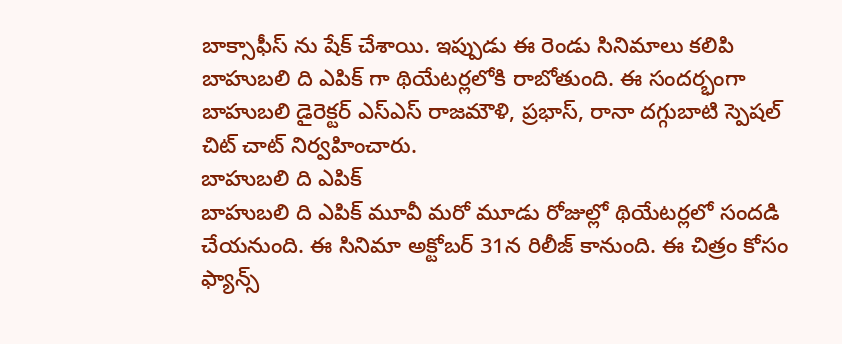బాక్సాఫీస్ ను షేక్ చేశాయి. ఇప్పుడు ఈ రెండు సినిమాలు కలిపి బాహుబలి ది ఎపిక్ గా థియేటర్లలోకి రాబోతుంది. ఈ సందర్భంగా బాహుబలి డైరెక్టర్ ఎస్ఎస్ రాజమౌళి, ప్రభాస్, రానా దగ్గుబాటి స్పెషల్ చిట్ చాట్ నిర్వహించారు.
బాహుబలి ది ఎపిక్
బాహుబలి ది ఎపిక్ మూవీ మరో మూడు రోజుల్లో థియేటర్లలో సందడి చేయనుంది. ఈ సినిమా అక్టోబర్ 31న రిలీజ్ కానుంది. ఈ చిత్రం కోసం ఫ్యాన్స్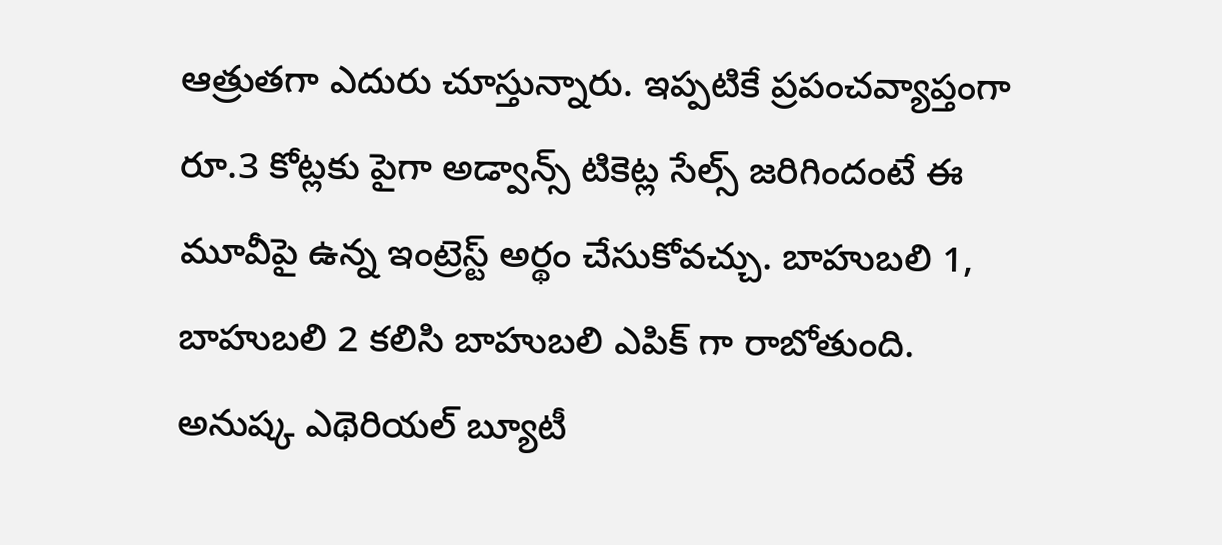ఆత్రుతగా ఎదురు చూస్తున్నారు. ఇప్పటికే ప్రపంచవ్యాప్తంగా రూ.3 కోట్లకు పైగా అడ్వాన్స్ టికెట్ల సేల్స్ జరిగిందంటే ఈ మూవీపై ఉన్న ఇంట్రెస్ట్ అర్థం చేసుకోవచ్చు. బాహుబలి 1, బాహుబలి 2 కలిసి బాహుబలి ఎపిక్ గా రాబోతుంది.
అనుష్క ఎథెరియల్ బ్యూటీ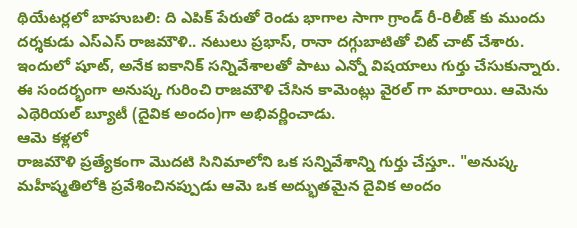థియేటర్లలో బాహుబలి: ది ఎపిక్ పేరుతో రెండు భాగాల సాగా గ్రాండ్ రీ-రిలీజ్ కు ముందు దర్శకుడు ఎస్ఎస్ రాజమౌళి.. నటులు ప్రభాస్, రానా దగ్గుబాటితో చిట్ చాట్ చేశారు. ఇందులో షూట్, అనేక ఐకానిక్ సన్నివేశాలతో పాటు ఎన్నో విషయాలు గుర్తు చేసుకున్నారు. ఈ సందర్భంగా అనుష్క గురించి రాజమౌళి చేసిన కామెంట్లు వైరల్ గా మారాయి. ఆమెను ఎథెరియల్ బ్యూటీ (దైవిక అందం)గా అభివర్ణించాడు.
ఆమె కళ్లలో
రాజమౌళి ప్రత్యేకంగా మొదటి సినిమాలోని ఒక సన్నివేశాన్ని గుర్తు చేస్తూ.. "అనుష్క మహీష్మతిలోకి ప్రవేశించినప్పుడు ఆమె ఒక అద్భుతమైన దైవిక అందం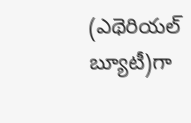(ఎథెరియల్ బ్యూటీ)గా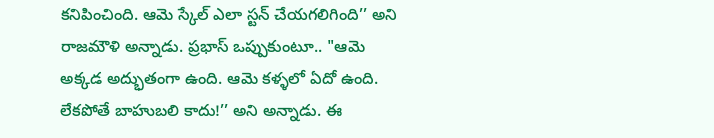కనిపించింది. ఆమె స్కేల్ ఎలా స్టన్ చేయగలిగింది’’ అని రాజమౌళి అన్నాడు. ప్రభాస్ ఒప్పుకుంటూ.. "ఆమె అక్కడ అద్భుతంగా ఉంది. ఆమె కళ్ళలో ఏదో ఉంది. లేకపోతే బాహుబలి కాదు!’’ అని అన్నాడు. ఈ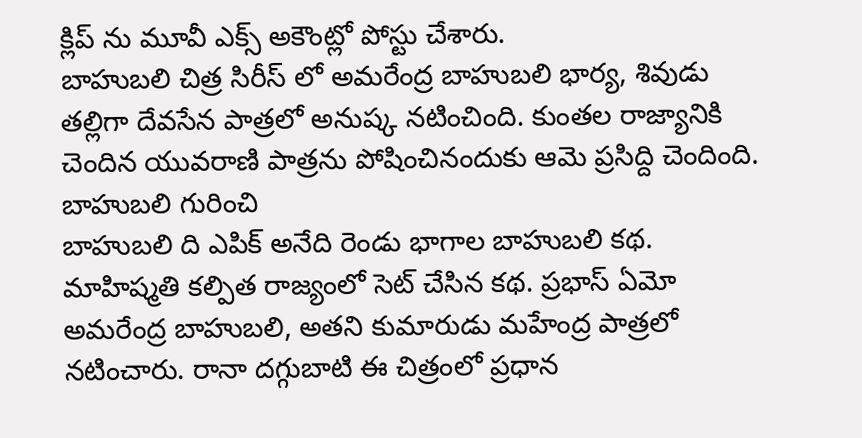క్లిప్ ను మూవీ ఎక్స్ అకౌంట్లో పోస్టు చేశారు.
బాహుబలి చిత్ర సిరీస్ లో అమరేంద్ర బాహుబలి భార్య, శివుడు తల్లిగా దేవసేన పాత్రలో అనుష్క నటించింది. కుంతల రాజ్యానికి చెందిన యువరాణి పాత్రను పోషించినందుకు ఆమె ప్రసిద్ది చెందింది.
బాహుబలి గురించి
బాహుబలి ది ఎపిక్ అనేది రెండు భాగాల బాహుబలి కథ. మాహిష్మతి కల్పిత రాజ్యంలో సెట్ చేసిన కథ. ప్రభాస్ ఏమో అమరేంద్ర బాహుబలి, అతని కుమారుడు మహేంద్ర పాత్రలో నటించారు. రానా దగ్గుబాటి ఈ చిత్రంలో ప్రధాన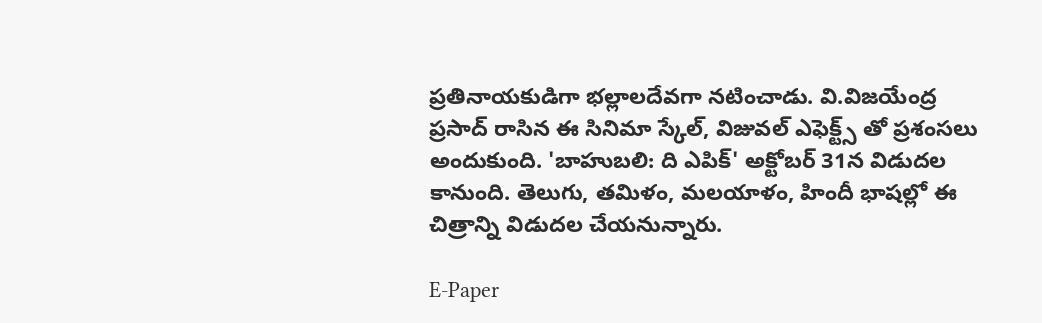ప్రతినాయకుడిగా భల్లాలదేవగా నటించాడు. వి.విజయేంద్ర ప్రసాద్ రాసిన ఈ సినిమా స్కేల్, విజువల్ ఎఫెక్ట్స్ తో ప్రశంసలు అందుకుంది. 'బాహుబలి: ది ఎపిక్' అక్టోబర్ 31న విడుదల కానుంది. తెలుగు, తమిళం, మలయాళం, హిందీ భాషల్లో ఈ చిత్రాన్ని విడుదల చేయనున్నారు.

E-Paper